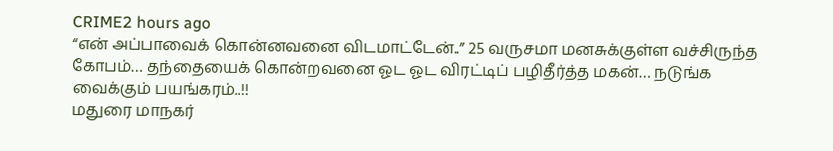CRIME2 hours ago
“என் அப்பாவைக் கொன்னவனை விடமாட்டேன்..” 25 வருசமா மனசுக்குள்ள வச்சிருந்த கோபம்… தந்தையைக் கொன்றவனை ஓட ஓட விரட்டிப் பழிதீர்த்த மகன்… நடுங்க வைக்கும் பயங்கரம்..!!
மதுரை மாநகர்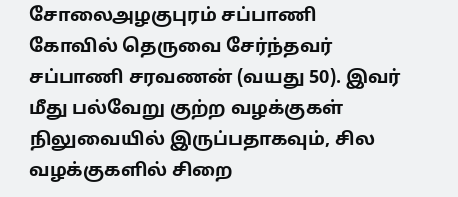சோலைஅழகுபுரம் சப்பாணி கோவில் தெருவை சேர்ந்தவர் சப்பாணி சரவணன் (வயது 50). இவர் மீது பல்வேறு குற்ற வழக்குகள் நிலுவையில் இருப்பதாகவும், சில வழக்குகளில் சிறை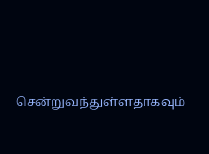சென்றுவந்துள்ளதாகவும்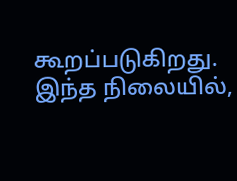கூறப்படுகிறது. இந்த நிலையில்,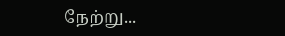நேற்று...